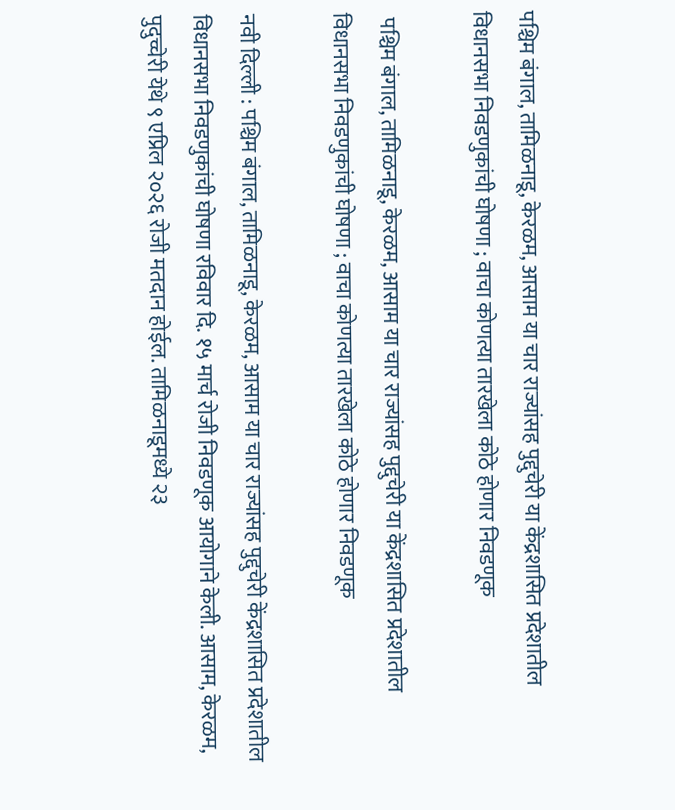पश्चिम बंगाल, तामिळनाडू, केरळम, आसाम या चार राज्यांसह पुद्दुचेरी या केंद्रशासित प्रदेशातील विधानसभा निवडणुकांची घोषणा ; वाचा कोणत्या तारखेला कोठे होणार निवडणूक

 पश्चिम बंगाल, तामिळनाडू, केरळम, आसाम या चार राज्यांसह पुद्दुचेरी या केंद्रशासित प्रदेशातील विधानसभा निवडणुकांची घोषणा ; वाचा कोणत्या तारखेला कोठे होणार निवडणूक

नवी दिल्ली : पश्चिम बंगाल, तामिळनाडू, केरळम, आसाम या चार राज्यांसह पुद्दुचेरी केंद्रशासित प्रदेशातील विधानसभा निवडणुकांची घोषणा रविवार दि. १५ मार्च रोजी निवडणूक आयोगाने केली. आसाम, केरळम, पुदुच्चेरी येथे ९ एप्रिल २०२६ रोजी मतदान होईल. तामिळनाडूमध्ये २३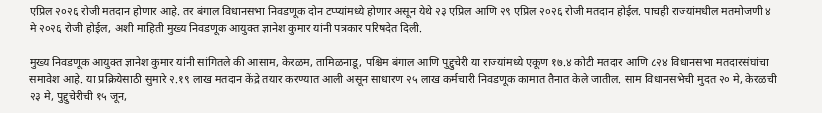एप्रिल २०२६ रोजी मतदान होणार आहे. तर बंगाल विधानसभा निवडणूक दोन टप्प्यांमध्ये होणार असून येथे २३ एप्रिल आणि २९ एप्रिल २०२६ रोजी मतदान होईल. पाचही राज्यांमधील मतमोजणी ४ मे २०२६ रोजी होईल, अशी माहिती मुख्य निवडणूक आयुक्त ज्ञानेश कुमार यांनी पत्रकार परिषदेत दिली.

मुख्य निवडणूक आयुक्त ज्ञानेश कुमार यांनी सांगितले की आसाम, केरळम, तामिळनाडू, पश्चिम बंगाल आणि पुद्दुचेरी या राज्यांमध्ये एकूण १७.४ कोटी मतदार आणि ८२४ विधानसभा मतदारसंघांचा समावेश आहे. या प्रक्रियेसाठी सुमारे २.१९ लाख मतदान केंद्रे तयार करण्यात आली असून साधारण २५ लाख कर्मचारी निवडणूक कामात तैनात केले जातील. साम विधानसभेची मुदत २० मे, केरळची २३ मे, पुद्दुचेरीची १५ जून,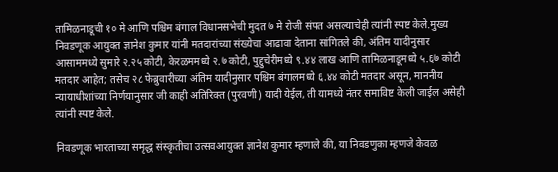तामिळनाडूची १० मे आणि पश्चिम बंगाल विधानसभेची मुदत ७ मे रोजी संपत असल्याचेही त्यांनी स्पष्ट केले.मुख्य निवडणूक आयुक्त ज्ञानेश कुमार यांनी मतदारांच्या संख्येचा आढावा देताना सांगितले की, अंतिम यादीनुसार आसाममध्ये सुमारे २.२५ कोटी, केरळममध्ये २.७ कोटी, पुद्दुचेरीमध्ये ९.४४ लाख आणि तामिळनाडूमध्ये ५.६७ कोटी मतदार आहेत; तसेच २८ फेब्रुवारीच्या अंतिम यादीनुसार पश्चिम बंगालमध्ये ६.४४ कोटी मतदार असून, माननीय न्यायाधीशांच्या निर्णयानुसार जी काही अतिरिक्त (पुरवणी) यादी येईल, ती यामध्ये नंतर समाविष्ट केली जाईल असेही त्यांनी स्पष्ट केले.

निवडणूक भारताच्या समृद्ध संस्कृतीचा उत्सवआयुक्त ज्ञानेश कुमार म्हणाले की, या निवडणुका म्हणजे केवळ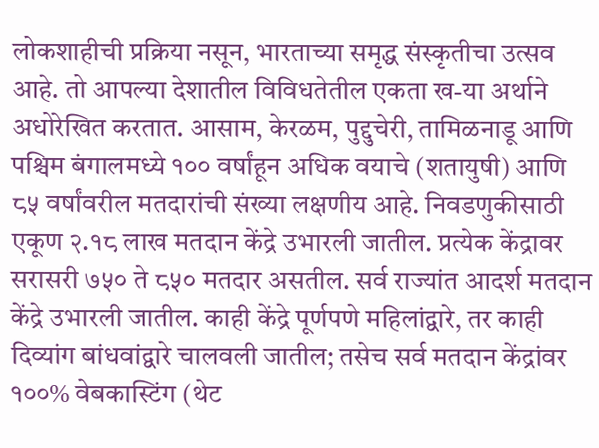लोकशाहीची प्रक्रिया नसून, भारताच्या समृद्ध संस्कृतीचा उत्सव आहे. तो आपल्या देशातील विविधतेतील एकता ख-या अर्थाने अधोरेखित करतात. आसाम, केरळम, पुद्दुचेरी, तामिळनाडू आणि पश्चिम बंगालमध्ये १०० वर्षांहून अधिक वयाचे (शतायुषी) आणि ८५ वर्षांवरील मतदारांची संख्या लक्षणीय आहे. निवडणुकीसाठी एकूण २.१८ लाख मतदान केंद्रे उभारली जातील. प्रत्येक केंद्रावर सरासरी ७५० ते ८५० मतदार असतील. सर्व राज्यांत आदर्श मतदान केंद्रे उभारली जातील. काही केंद्रे पूर्णपणे महिलांद्वारे, तर काही दिव्यांग बांधवांद्वारे चालवली जातील; तसेच सर्व मतदान केंद्रांवर १००% वेबकास्टिंग (थेट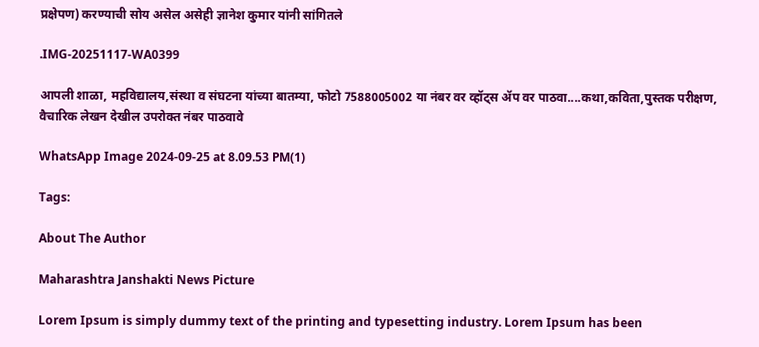प्रक्षेपण) करण्याची सोय असेल असेही ज्ञानेश कुमार यांनी सांगितले

.IMG-20251117-WA0399

आपली शाळा, महविद्यालय,संस्था व संघटना यांच्या बातम्या, फोटो 7588005002 या नंबर वर व्हॉट्स ॲप वर पाठवा....कथा,कविता,पुस्तक परीक्षण, वैचारिक लेखन देखील उपरोक्त नंबर पाठवावे

WhatsApp Image 2024-09-25 at 8.09.53 PM(1)

Tags:

About The Author

Maharashtra Janshakti News Picture

Lorem Ipsum is simply dummy text of the printing and typesetting industry. Lorem Ipsum has been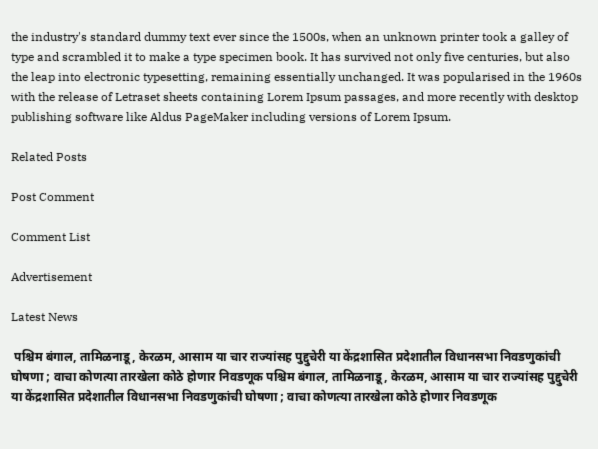the industry's standard dummy text ever since the 1500s, when an unknown printer took a galley of type and scrambled it to make a type specimen book. It has survived not only five centuries, but also the leap into electronic typesetting, remaining essentially unchanged. It was popularised in the 1960s with the release of Letraset sheets containing Lorem Ipsum passages, and more recently with desktop publishing software like Aldus PageMaker including versions of Lorem Ipsum.

Related Posts

Post Comment

Comment List

Advertisement

Latest News

 पश्चिम बंगाल, तामिळनाडू, केरळम, आसाम या चार राज्यांसह पुद्दुचेरी या केंद्रशासित प्रदेशातील विधानसभा निवडणुकांची घोषणा ; वाचा कोणत्या तारखेला कोठे होणार निवडणूक पश्चिम बंगाल, तामिळनाडू, केरळम, आसाम या चार राज्यांसह पुद्दुचेरी या केंद्रशासित प्रदेशातील विधानसभा निवडणुकांची घोषणा ; वाचा कोणत्या तारखेला कोठे होणार निवडणूक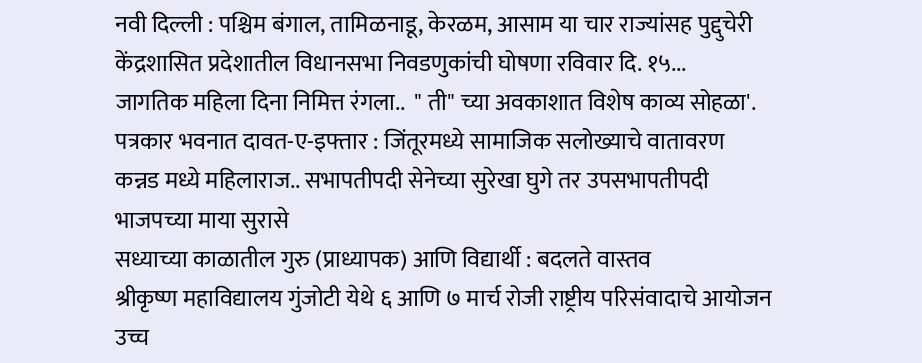नवी दिल्ली : पश्चिम बंगाल, तामिळनाडू, केरळम, आसाम या चार राज्यांसह पुद्दुचेरी केंद्रशासित प्रदेशातील विधानसभा निवडणुकांची घोषणा रविवार दि. १५...
जागतिक महिला दिना निमित्त रंगला..  " ती" च्या अवकाशात विशेष काव्य सोहळा'.
पत्रकार भवनात दावत-ए-इफ्तार : जिंतूरमध्ये सामाजिक सलोख्याचे वातावरण
कन्नड मध्ये महिलाराज.. सभापतीपदी सेनेच्या सुरेखा घुगे तर उपसभापतीपदी भाजपच्या माया सुरासे
सध्याच्या काळातील गुरु (प्राध्यापक) आणि विद्यार्थी : बदलते वास्तव
श्रीकृष्ण महाविद्यालय गुंजोटी येथे ६ आणि ७ मार्च रोजी राष्ट्रीय परिसंवादाचे आयोजन
उच्च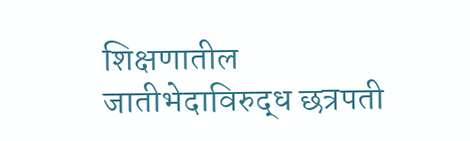शिक्षणातील जातीभेदाविरुद्ध छत्रपती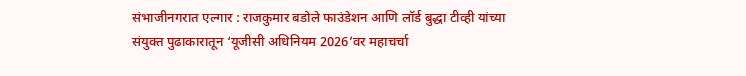संभाजीनगरात एल्गार : राजकुमार बडोले फाउंडेशन आणि लॉर्ड बुद्धा टीव्ही यांच्या संयुक्त पुढाकारातून ‘यूजीसी अधिनियम 2026’वर महाचर्चा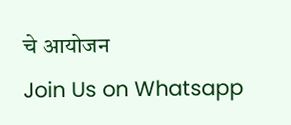चे आयोजन
Join Us on Whatsapp